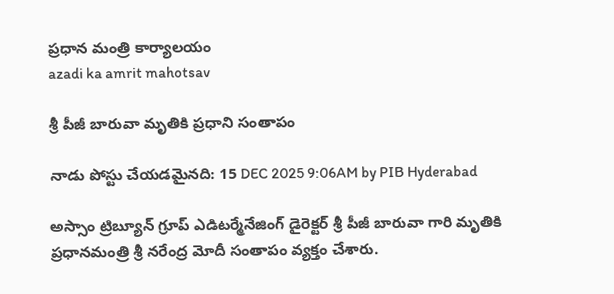ప్రధాన మంత్రి కార్యాలయం
azadi ka amrit mahotsav

శ్రీ పీజీ బారువా మృతికి ప్రధాని సంతాపం

నాడు పోస్టు చేయడమైనది: 15 DEC 2025 9:06AM by PIB Hyderabad

అస్సాం ట్రిబ్యూన్ గ్రూప్ ఎడిటర్మేనేజింగ్ డైరెక్టర్ శ్రీ పీజీ బారువా గారి మృతికి ప్రధానమంత్రి శ్రీ నరేంద్ర మోదీ సంతాపం వ్యక్తం చేశారు.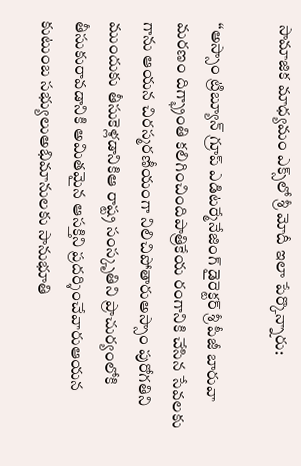సామాజిక మాధ్యమం ఎక్స్‌లో శ్రీ మోదీ ఇలా పేర్కొన్నారు:

‘‘అస్సాం ట్రిబ్యూన్ గ్రూప్ ఎడిటర్మేనేజింగ్ డైరెక్టర్ శ్రీ పీజీ బారువా మరణం దిగ్భ్రాంతి కలిగించిందిపాత్రికేయ రంగానికి చేసిన సేవలకు గాను ఆయన చిరస్మరణీయంగా నిలిచిపోతారుఅస్సాం పురోగతిని ముందుకు తీసుకెళ్లడానికిఆ రాష్ట్ర సంస్కృతిని ప్రాచుర్యంలోకి తీసుకురావడానికి అమితమైన ఆసక్తిని ప్రదర్శించేవారుఆయన కుటుంబ సభ్యులుఅభిమానులకు సానుభూతి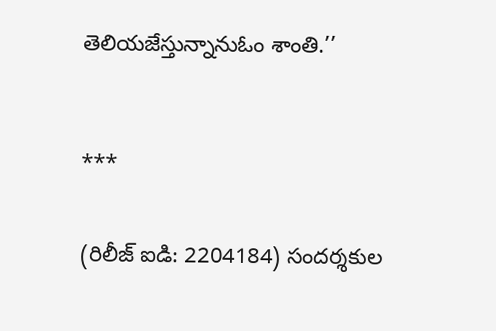తెలియజేస్తున్నానుఓం శాంతి.’’



***


(రిలీజ్ ఐడి: 2204184) సందర్శకుల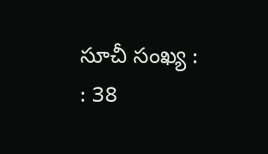సూచీ సంఖ్య : : 38